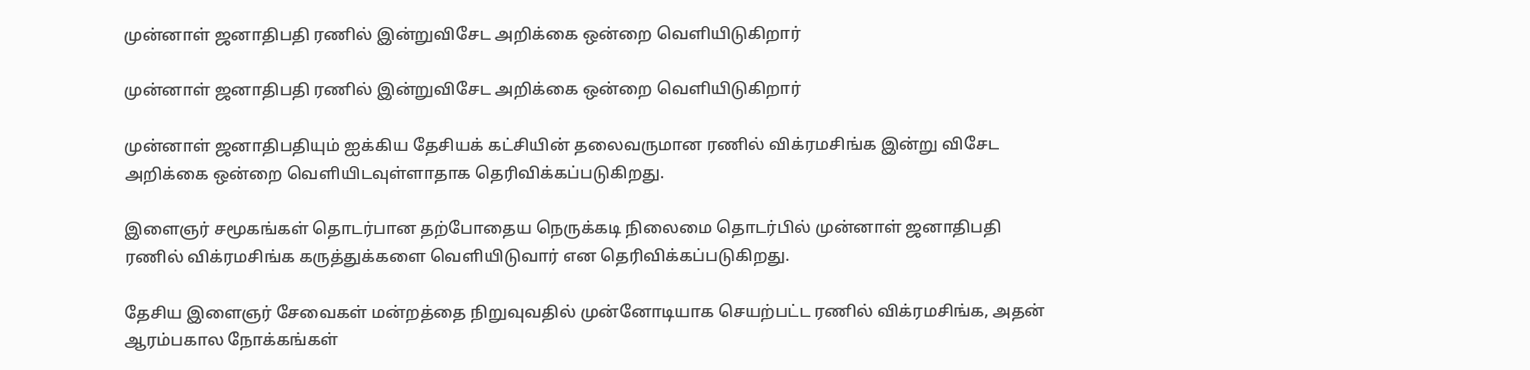முன்னாள் ஜனாதிபதி ரணில் இன்றுவிசேட அறிக்கை ஒன்றை வெளியிடுகிறார்

முன்னாள் ஜனாதிபதி ரணில் இன்றுவிசேட அறிக்கை ஒன்றை வெளியிடுகிறார்

முன்னாள் ஜனாதிபதியும் ஐக்கிய தேசியக் கட்சியின் தலைவருமான ரணில் விக்ரமசிங்க இன்று விசேட அறிக்கை ஒன்றை வெளியிடவுள்ளாதாக தெரிவிக்கப்படுகிறது.

இளைஞர் சமூகங்கள் தொடர்பான தற்போதைய நெருக்கடி நிலைமை தொடர்பில் முன்னாள் ஜனாதிபதி ரணில் விக்ரமசிங்க கருத்துக்களை வெளியிடுவார் என தெரிவிக்கப்படுகிறது.

தேசிய இளைஞர் சேவைகள் மன்றத்தை நிறுவுவதில் முன்னோடியாக செயற்பட்ட ரணில் விக்ரமசிங்க, அதன் ஆரம்பகால நோக்கங்கள்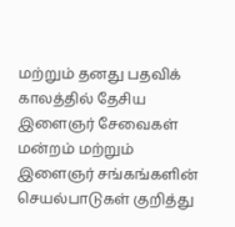மற்றும் தனது பதவிக் காலத்தில் தேசிய இளைஞர் சேவைகள் மன்றம் மற்றும் இளைஞர் சங்கங்களின் செயல்பாடுகள் குறித்து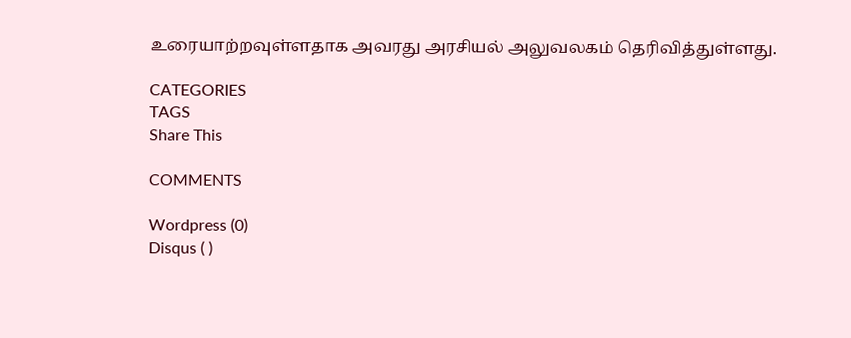உரையாற்றவுள்ளதாக அவரது அரசியல் அலுவலகம் தெரிவித்துள்ளது.

CATEGORIES
TAGS
Share This

COMMENTS

Wordpress (0)
Disqus ( )